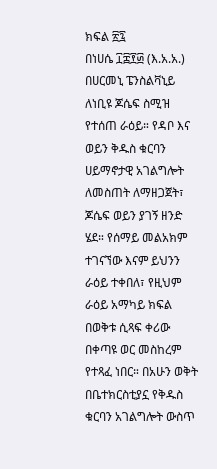ክፍል ፳፯
በነሀሴ ፲፰፻፴ (እ.አ.አ.) በሀርመኒ ፔንስልቫኒይ ለነቢዩ ጆሴፍ ስሚዝ የተሰጠ ራዕይ። የዳቦ እና ወይን ቅዱስ ቁርባን ሀይማኖታዊ አገልግሎት ለመስጠት ለማዘጋጀት፣ ጆሴፍ ወይን ያገኝ ዘንድ ሄደ። የሰማይ መልአክም ተገናኘው እናም ይህንን ራዕይ ተቀበለ፣ የዚህም ራዕይ አማካይ ክፍል በወቅቱ ሲጻፍ ቀሪው በቀጣዩ ወር መስከረም የተጻፈ ነበር። በአሁን ወቅት በቤተክርስቲያኗ የቅዱስ ቁርባን አገልግሎት ውስጥ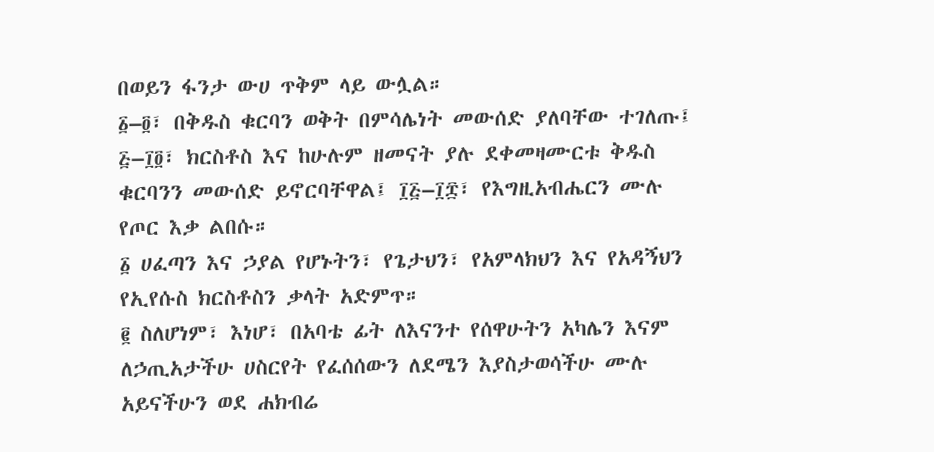በወይን ፋንታ ውሀ ጥቅም ላይ ውሏል።
፩–፬፣ በቅዱስ ቁርባን ወቅት በምሳሌነት መውሰድ ያለባቸው ተገለጡ፤ ፭–፲፬፣ ክርስቶስ እና ከሁሉም ዘመናት ያሉ ደቀመዛሙርቱ ቅዱስ ቁርባንን መውሰድ ይኖርባቸዋል፤ ፲፭–፲፰፣ የእግዚአብሔርን ሙሉ የጦር እቃ ልበሱ።
፩ ሀፈጣን እና ኃያል የሆኑትን፣ የጌታህን፣ የአምላክህን እና የአዳኝህን የኢየሱስ ክርስቶስን ቃላት አድምጥ።
፪ ስለሆነም፣ እነሆ፣ በአባቴ ፊት ለእናንተ የሰዋሁትን አካሌን እናም ለኃጢአታችሁ ሀስርየት የፈሰሰውን ለደሜን እያስታወሳችሁ ሙሉ አይናችሁን ወደ ሐክብሬ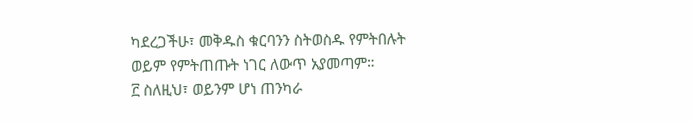ካደረጋችሁ፣ መቅዱስ ቁርባንን ስትወስዱ የምትበሉት ወይም የምትጠጡት ነገር ለውጥ አያመጣም።
፫ ስለዚህ፣ ወይንም ሆነ ጠንካራ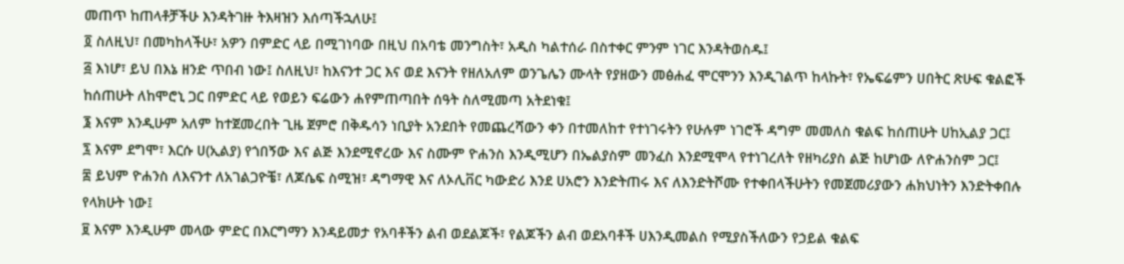መጠጥ ከጠላቶቻችሁ እንዳትገዙ ትእዛዝን እሰጣችኋለሁ፤
፬ ስለዚህ፣ በመካከላችሁ፣ አዎን በምድር ላይ በሚገነባው በዚህ በአባቴ መንግስት፣ አዲስ ካልተሰራ በስተቀር ምንም ነገር እንዳትወስዱ፤
፭ እነሆ፣ ይህ በእኔ ዘንድ ጥበብ ነው፤ ስለዚህ፣ ከእናንተ ጋር እና ወደ እናንት የዘለአለም ወንጌሌን ሙላት የያዘውን መፅሐፈ ሞርሞንን እንዲገልጥ ከላኩት፣ የኤፍሬምን ሀበትር ጽሁፍ ቁልፎች ከሰጠሁት ለከሞሮኒ ጋር በምድር ላይ የወይን ፍሬውን ሐየምጠጣበት ሰዓት ስለሚመጣ አትደነቁ፤
፮ እናም እንዲሁም አለም ከተጀመረበት ጊዜ ጀምሮ በቅዱሳን ነቢያት አንደበት የመጨረሻውን ቀን በተመለከተ የተነገሩትን የሁሉም ነገሮች ዳግም መመለስ ቁልፍ ከሰጠሁት ሀከኢልያ ጋር፤
፯ እናም ደግሞ፣ እርሱ ሀ(ኢልያ) የጎበኝው እና ልጅ እንደሚኖረው እና ስሙም ዮሐንስ እንዲሚሆን በኤልያስም መንፈስ እንደሚሞላ የተነገረለት የዘካሪያስ ልጅ ከሆነው ለዮሐንስም ጋር፤
፰ ይህም ዮሐንስ ለእናንተ ለአገልጋዮቼ፣ ለጆሴፍ ስሚዝ፣ ዳግማዊ እና ለኦሊቨር ካውድሪ እንደ ሀአሮን እንድትጠሩ እና ለእንድትሾሙ የተቀበላችሁትን የመጀመሪያውን ሐክህነትን እንድትቀበሉ የላክሁት ነው፤
፱ እናም እንዲሁም መላው ምድር በእርግማን እንዳይመታ የአባቶችን ልብ ወደልጆች፣ የልጆችን ልብ ወደአባቶች ሀእንዲመልስ የሚያስችለውን የኃይል ቁልፍ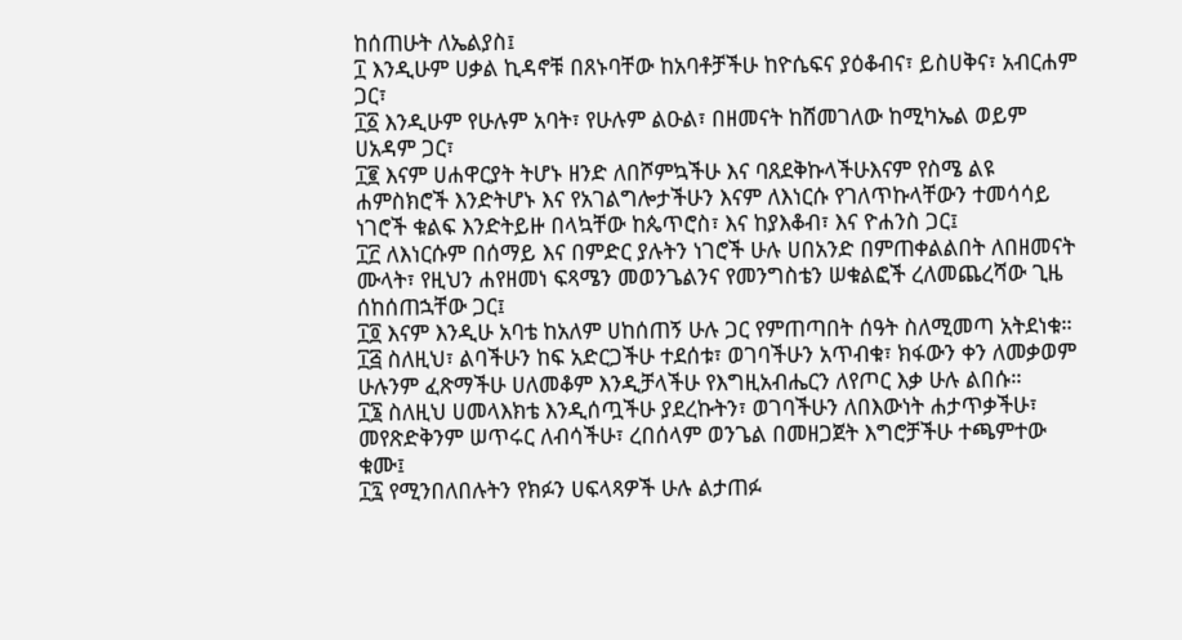ከሰጠሁት ለኤልያስ፤
፲ እንዲሁም ሀቃል ኪዳኖቹ በጸኑባቸው ከአባቶቻችሁ ከዮሴፍና ያዕቆብና፣ ይስሀቅና፣ አብርሐም ጋር፣
፲፩ እንዲሁም የሁሉም አባት፣ የሁሉም ልዑል፣ በዘመናት ከሸመገለው ከሚካኤል ወይም ሀአዳም ጋር፣
፲፪ እናም ሀሐዋርያት ትሆኑ ዘንድ ለበሾምኳችሁ እና ባጸደቅኩላችሁእናም የስሜ ልዩ ሐምስክሮች እንድትሆኑ እና የአገልግሎታችሁን እናም ለእነርሱ የገለጥኩላቸውን ተመሳሳይ ነገሮች ቁልፍ እንድትይዙ በላኳቸው ከጴጥሮስ፣ እና ከያእቆብ፣ እና ዮሐንስ ጋር፤
፲፫ ለእነርሱም በሰማይ እና በምድር ያሉትን ነገሮች ሁሉ ሀበአንድ በምጠቀልልበት ለበዘመናት ሙላት፣ የዚህን ሐየዘመነ ፍጻሜን መወንጌልንና የመንግስቴን ሠቁልፎች ረለመጨረሻው ጊዜ ሰከሰጠኋቸው ጋር፤
፲፬ እናም እንዲሁ አባቴ ከአለም ሀከሰጠኝ ሁሉ ጋር የምጠጣበት ሰዓት ስለሚመጣ አትደነቁ።
፲፭ ስለዚህ፣ ልባችሁን ከፍ አድርጋችሁ ተደሰቱ፣ ወገባችሁን አጥብቁ፣ ክፋውን ቀን ለመቃወም ሁሉንም ፈጽማችሁ ሀለመቆም እንዲቻላችሁ የእግዚአብሔርን ለየጦር እቃ ሁሉ ልበሱ።
፲፮ ስለዚህ ሀመላእክቴ እንዲሰጧችሁ ያደረኩትን፣ ወገባችሁን ለበእውነት ሐታጥቃችሁ፣ መየጽድቅንም ሠጥሩር ለብሳችሁ፣ ረበሰላም ወንጌል በመዘጋጀት እግሮቻችሁ ተጫምተው ቁሙ፤
፲፯ የሚንበለበሉትን የክፉን ሀፍላጻዎች ሁሉ ልታጠፉ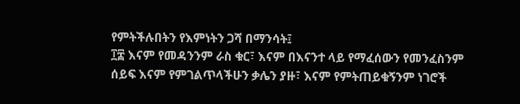የምትችሉበትን የእምነትን ጋሻ በማንሳት፤
፲፰ እናም የመዳንንም ራስ ቁር፣ እናም በእናንተ ላይ የማፈሰውን የመንፈስንም ሰይፍ እናም የምገልጥላችሁን ቃሌን ያዙ፣ እናም የምትጠይቁኝንም ነገሮች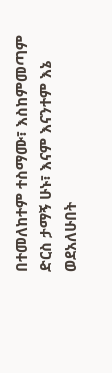በተመለከተም ተስማሙ፣ እስከምመጣም ድርስ ታማኝ ሁኑ፣ እናም እናንተም እኔ ወደአለሁበት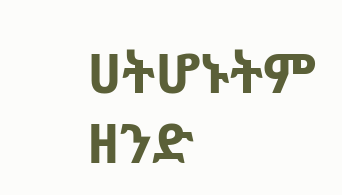ሀትሆኑትም ዘንድ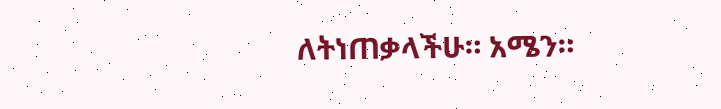ለትነጠቃላችሁ። አሜን።